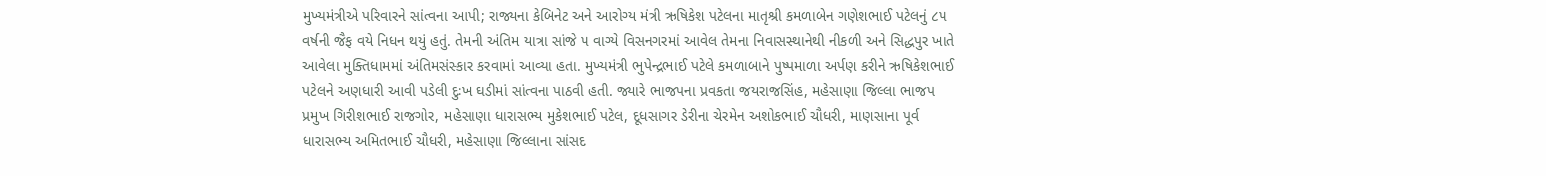મુખ્યમંત્રીએ પરિવારને સાંત્વના આપી; રાજ્યના કેબિનેટ અને આરોગ્ય મંત્રી ઋષિકેશ પટેલના માતૃશ્રી કમળાબેન ગણેશભાઈ પટેલનું ૮૫ વર્ષની જૈફ વયે નિધન થયું હતું. તેમની અંતિમ યાત્રા સાંજે ૫ વાગ્યે વિસનગરમાં આવેલ તેમના નિવાસસ્થાનેથી નીકળી અને સિદ્ધપુર ખાતે આવેલા મુક્તિધામમાં અંતિમસંસ્કાર કરવામાં આવ્યા હતા. મુખ્યમંત્રી ભુપેન્દ્રભાઈ પટેલે કમળાબાને પુષ્પમાળા અર્પણ કરીને ઋષિકેશભાઈ પટેલને અણધારી આવી પડેલી દુઃખ ઘડીમાં સાંત્વના પાઠવી હતી. જ્યારે ભાજપના પ્રવકતા જયરાજસિંહ, મહેસાણા જિલ્લા ભાજપ પ્રમુખ ગિરીશભાઈ રાજગોર, મહેસાણા ધારાસભ્ય મુકેશભાઈ પટેલ, દૂધસાગર ડેરીના ચેરમેન અશોકભાઈ ચૌધરી, માણસાના પૂર્વ ધારાસભ્ય અમિતભાઈ ચૌધરી, મહેસાણા જિલ્લાના સાંસદ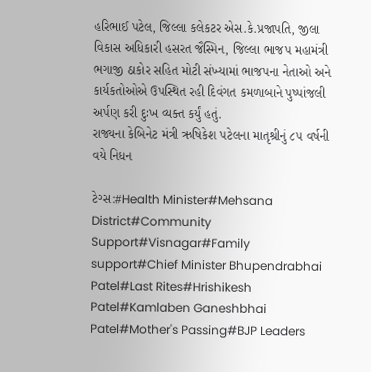હરિભાઈ પટેલ, જિલ્લા કલેકટર એસ.કે.પ્રજાપતિ, જીલા વિકાસ અધિકારી હસરત જૈસ્મિન, જિલ્લા ભાજપ મહામંત્રી ભગાજી ઠાકોર સહિત મોટી સંખ્યામાં ભાજપના નેતાઓ અને કાર્યકતોઓએ ઉપસ્થિત રહી દિવંગત કમળાબાને પુષ્પાંજલી અર્પણ કરી દુઃખ વ્યક્ત કર્યું હતું.
રાજ્યના કેબિનેટ મંત્રી ઋષિકેશ પટેલના માતૃશ્રીનું ૮૫ વર્ષની વયે નિધન

ટેગ્સ:#Health Minister#Mehsana District#Community Support#Visnagar#Family support#Chief Minister Bhupendrabhai Patel#Last Rites#Hrishikesh Patel#Kamlaben Ganeshbhai Patel#Mother's Passing#BJP Leaders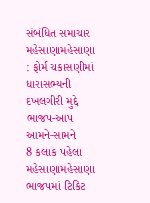સંબંધિત સમાચાર
મહેસાણામહેસાણા : ફોર્મ ચકાસણીમાં ધારાસભ્યની દખલગીરી મુદ્દે ભાજપ-આપ આમને-સામને
8 કલાક પહેલા
મહેસાણામહેસાણા ભાજપમાં ટિકિટ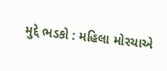મુદ્દે ભડકો : મહિલા મોરચાએ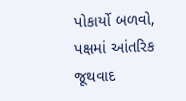પોકાર્યો બળવો, પક્ષમાં આંતરિક જૂથવાદ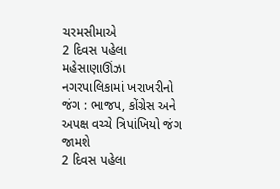ચરમસીમાએ
2 દિવસ પહેલા
મહેસાણાઊંઝા નગરપાલિકામાં ખરાખરીનો જંગ : ભાજપ, કોંગ્રેસ અને અપક્ષ વચ્ચે ત્રિપાંખિયો જંગ જામશે
2 દિવસ પહેલા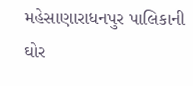મહેસાણારાધનપુર પાલિકાની ઘોર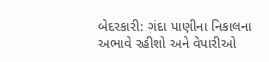બેદરકારી: ગંદા પાણીના નિકાલના અભાવે રહીશો અને વેપારીઓ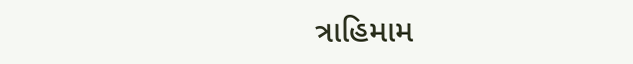ત્રાહિમામ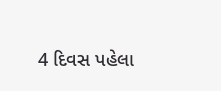4 દિવસ પહેલા